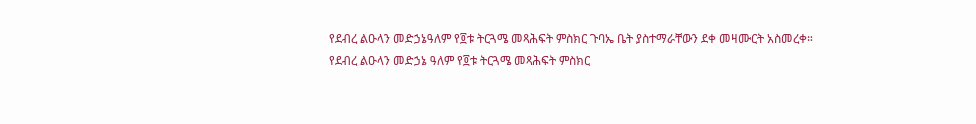የደብረ ልዑላን መድኃኔዓለም የ፬ቱ ትርጓሜ መጻሕፍት ምስክር ጉባኤ ቤት ያስተማራቸውን ደቀ መዛሙርት አስመረቀ።
የደብረ ልዑላን መድኃኔ ዓለም የ፬ቱ ትርጓሜ መጻሕፍት ምስክር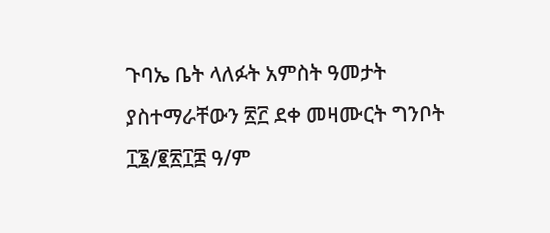ጉባኤ ቤት ላለፉት አምስት ዓመታት ያስተማራቸውን ፳፫ ደቀ መዛሙርት ግንቦት ፲፮/፪፳፲፰ ዓ/ም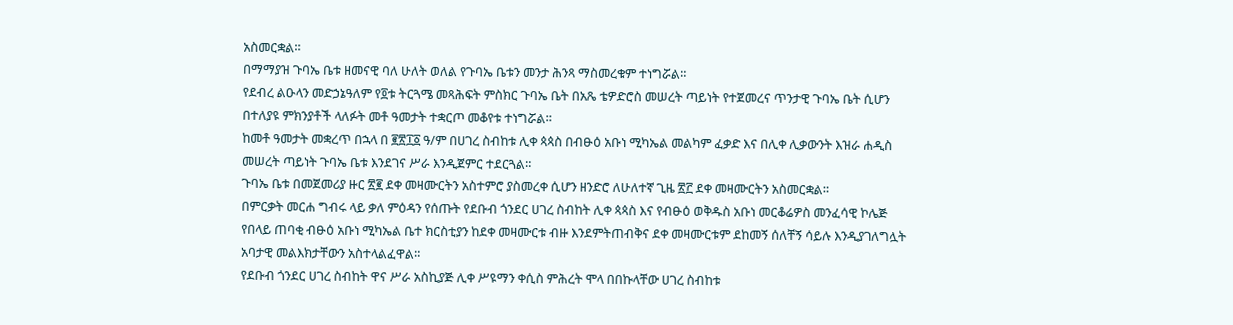አስመርቋል።
በማማያዝ ጉባኤ ቤቱ ዘመናዊ ባለ ሁለት ወለል የጉባኤ ቤቱን መንታ ሕንጻ ማስመረቁም ተነግሯል።
የደብረ ልዑላን መድኃኔዓለም የ፬ቱ ትርጓሜ መጻሕፍት ምስክር ጉባኤ ቤት በአጼ ቴዎድሮስ መሠረት ጣይነት የተጀመረና ጥንታዊ ጉባኤ ቤት ሲሆን በተለያዩ ምክንያቶች ላለፉት መቶ ዓመታት ተቋርጦ መቆየቱ ተነግሯል።
ከመቶ ዓመታት መቋረጥ በኋላ በ ፪፳፲፩ ዓ/ም በሀገረ ስብከቱ ሊቀ ጳጳስ በብፁዕ አቡነ ሚካኤል መልካም ፈቃድ እና በሊቀ ሊቃውንት እዝራ ሐዲስ መሠረት ጣይነት ጉባኤ ቤቱ እንደገና ሥራ እንዲጀምር ተደርጓል።
ጉባኤ ቤቱ በመጀመሪያ ዙር ፳፪ ደቀ መዛሙርትን አስተምሮ ያስመረቀ ሲሆን ዘንድሮ ለሁለተኛ ጊዜ ፳፫ ደቀ መዛሙርትን አስመርቋል።
በምርቃት መርሐ ግብሩ ላይ ቃለ ምዕዳን የሰጡት የደቡብ ጎንደር ሀገረ ስብከት ሊቀ ጳጳስ እና የብፁዕ ወቅዱስ አቡነ መርቆሬዎስ መንፈሳዊ ኮሌጅ የበላይ ጠባቂ ብፁዕ አቡነ ሚካኤል ቤተ ክርስቲያን ከደቀ መዛሙርቱ ብዙ እንደምትጠብቅና ደቀ መዛሙርቱም ደከመኝ ሰለቸኝ ሳይሉ እንዲያገለግሏት አባታዊ መልእክታቸውን አስተላልፈዋል።
የደቡብ ጎንደር ሀገረ ስብከት ዋና ሥራ አስኪያጅ ሊቀ ሥዩማን ቀሲስ ምሕረት ሞላ በበኩላቸው ሀገረ ስብከቱ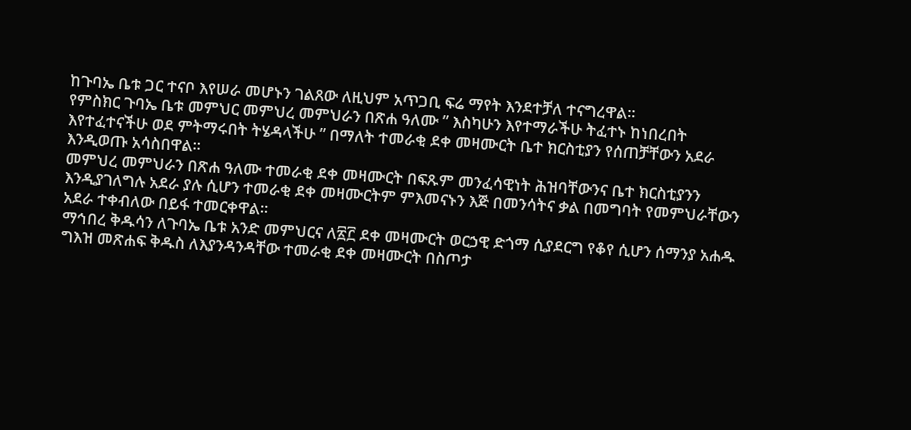ከጉባኤ ቤቱ ጋር ተናቦ እየሠራ መሆኑን ገልጸው ለዚህም አጥጋቢ ፍሬ ማየት እንደተቻለ ተናግረዋል።
የምስክር ጉባኤ ቤቱ መምህር መምህረ መምህራን በጽሐ ዓለሙ ” እስካሁን እየተማራችሁ ትፈተኑ ከነበረበት እየተፈተናችሁ ወደ ምትማሩበት ትሄዳላችሁ ” በማለት ተመራቂ ደቀ መዛሙርት ቤተ ክርስቲያን የሰጠቻቸውን አደራ እንዲወጡ አሳስበዋል።
መምህረ መምህራን በጽሐ ዓለሙ ተመራቂ ደቀ መዛሙርት በፍጹም መንፈሳዊነት ሕዝባቸውንና ቤተ ክርስቲያንን እንዲያገለግሉ አደራ ያሉ ሲሆን ተመራቂ ደቀ መዛሙርትም ምእመናኑን እጅ በመንሳትና ቃል በመግባት የመምህራቸውን አደራ ተቀብለው በይፋ ተመርቀዋል።
ማኅበረ ቅዱሳን ለጉባኤ ቤቱ አንድ መምህርና ለ፳፫ ደቀ መዛሙርት ወርኃዊ ድጎማ ሲያደርግ የቆየ ሲሆን ሰማንያ አሐዱ ግእዝ መጽሐፍ ቅዱስ ለእያንዳንዳቸው ተመራቂ ደቀ መዛሙርት በስጦታ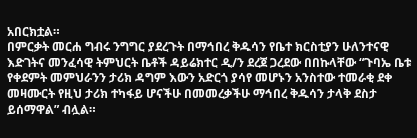አበርክቷል።
በምርቃት መርሐ ግብሩ ንግግር ያደረጉት በማኅበረ ቅዱሳን የቤተ ክርስቲያን ሁለንተናዊ እድገትና መንፈሳዊ ትምህርት ቤቶች ዳይሬክተር ዲ/ን ደረጀ ጋረደው በበኩላቸው “ጉባኤ ቤቱ የቀደምት መምህራንን ታሪክ ዳግም እውን አድርጎ ያሳየ መሆኑን አንስተው ተመራቂ ደቀ መዛሙርት የዚህ ታሪክ ተካፋይ ሆናችሁ በመመረቃችሁ ማኅበረ ቅዱሳን ታላቅ ደስታ ይሰማዋል” ብሏል።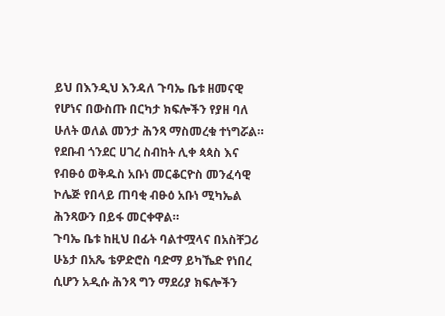ይህ በእንዲህ እንዳለ ጉባኤ ቤቱ ዘመናዊ የሆነና በውስጡ በርካታ ክፍሎችን የያዘ ባለ ሁለት ወለል መንታ ሕንጻ ማስመረቁ ተነግሯል። የደቡብ ጎንደር ሀገረ ስብከት ሊቀ ጳጳስ እና የብፁዕ ወቅዱስ አቡነ መርቆርዮስ መንፈሳዊ ኮሌጅ የበላይ ጠባቂ ብፁዕ አቡነ ሚካኤል ሕንጻውን በይፋ መርቀዋል።
ጉባኤ ቤቱ ከዚህ በፊት ባልተሟላና በአስቸጋሪ ሁኔታ በአጼ ቴዎድሮስ ባድማ ይካኼድ የነበረ ሲሆን አዲሱ ሕንጻ ግን ማደሪያ ክፍሎችን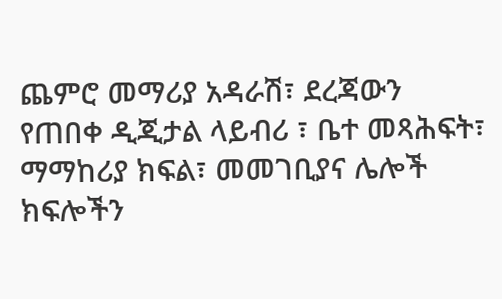ጨምሮ መማሪያ አዳራሽ፣ ደረጃውን የጠበቀ ዲጂታል ላይብሪ ፣ ቤተ መጻሕፍት፣ ማማከሪያ ክፍል፣ መመገቢያና ሌሎች ክፍሎችን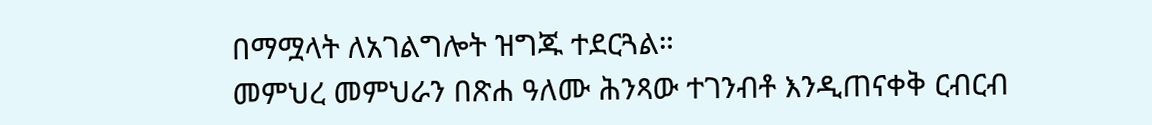በማሟላት ለአገልግሎት ዝግጁ ተደርጓል።
መምህረ መምህራን በጽሐ ዓለሙ ሕንጻው ተገንብቶ እንዲጠናቀቅ ርብርብ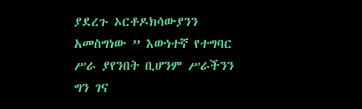ያደረጉ ኦርቶዶክሳውያንን አመስግነው ” እውነተኛ የተግባር ሥራ ያየንበት ቢሆንም ሥራችንን ግን ገና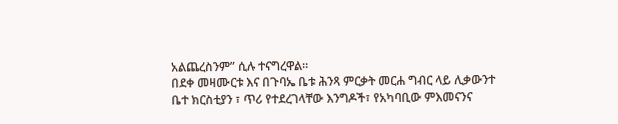አልጨረስንም” ሲሉ ተናግረዋል።
በደቀ መዛሙርቱ እና በጉባኤ ቤቱ ሕንጻ ምርቃት መርሐ ግብር ላይ ሊቃውንተ ቤተ ክርስቲያን ፣ ጥሪ የተደረገላቸው እንግዶች፣ የአካባቢው ምእመናንና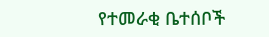የተመራቂ ቤተሰቦች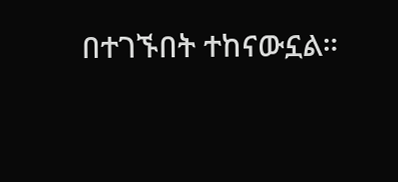በተገኙበት ተከናውኗል።